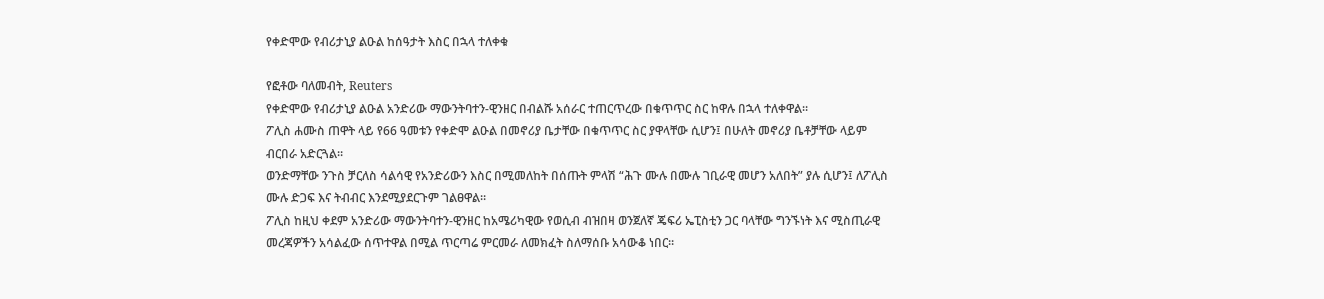የቀድሞው የብሪታኒያ ልዑል ከሰዓታት እስር በኋላ ተለቀቁ

የፎቶው ባለመብት, Reuters
የቀድሞው የብሪታኒያ ልዑል አንድሪው ማውንትባተን-ዊንዘር በብልሹ አሰራር ተጠርጥረው በቁጥጥር ስር ከዋሉ በኋላ ተለቀዋል።
ፖሊስ ሐሙስ ጠዋት ላይ የ66 ዓመቱን የቀድሞ ልዑል በመኖሪያ ቤታቸው በቁጥጥር ስር ያዋላቸው ሲሆን፤ በሁለት መኖሪያ ቤቶቻቸው ላይም ብርበራ አድርጓል።
ወንድማቸው ንጉስ ቻርለስ ሳልሳዊ የአንድሪውን እስር በሚመለከት በሰጡት ምላሽ “ሕጉ ሙሉ በሙሉ ገቢራዊ መሆን አለበት” ያሉ ሲሆን፤ ለፖሊስ ሙሉ ድጋፍ እና ትብብር እንደሚያደርጉም ገልፀዋል።
ፖሊስ ከዚህ ቀደም አንድሪው ማውንትባተን-ዊንዘር ከአሜሪካዊው የወሲብ ብዝበዛ ወንጀለኛ ጄፍሪ ኤፒስቲን ጋር ባላቸው ግንኙነት እና ሚስጢራዊ መረጃዎችን አሳልፈው ሰጥተዋል በሚል ጥርጣሬ ምርመራ ለመክፈት ስለማሰቡ አሳውቆ ነበር።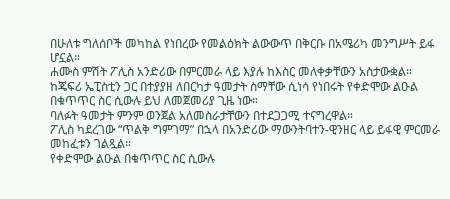በሁለቱ ግለሰቦች መካከል የነበረው የመልዕክት ልውውጥ በቅርቡ በአሜሪካ መንግሥት ይፋ ሆኗል።
ሐሙስ ምሽት ፖሊስ አንድሪው በምርመራ ላይ እያሉ ከእስር መለቀቃቸውን አስታውቋል።
ከጄፍሪ ኤፒስቲን ጋር በተያያዘ ለበርካታ ዓመታት ስማቸው ሲነሳ የነበሩት የቀድሞው ልዑል በቁጥጥር ስር ሲውሉ ይህ ለመጀመሪያ ጊዜ ነው።
ባለፉት ዓመታት ምንም ወንጀል አለመስራታቸውን በተደጋጋሚ ተናግረዋል።
ፖሊስ ካደረገው “ጥልቅ ግምገማ” በኋላ በአንድሪው ማውንትባተን-ዊንዘር ላይ ይፋዊ ምርመራ መከፈቱን ገልጿል።
የቀድሞው ልዑል በቁጥጥር ስር ሲውሉ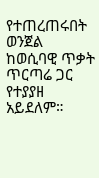የተጠረጠሩበት ወንጀል ከወሲባዊ ጥቃት ጥርጣሬ ጋር የተያያዘ አይደለም።